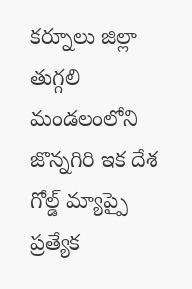కర్నూలు జిల్లా తుగ్గలి మండలంలోని జొన్నగిరి ఇక దేశ గోల్డ్ మ్యాప్పై ప్రత్యేక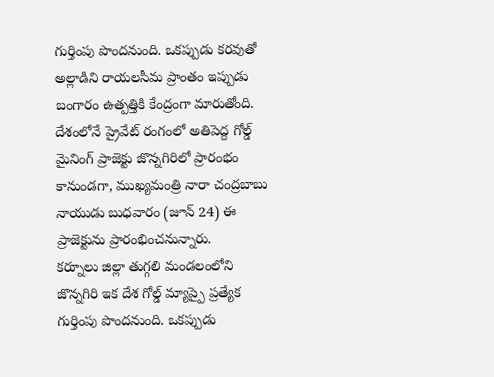గుర్తింపు పొందనుంది. ఒకప్పుడు కరవుతో అల్లాడిని రాయలసీమ ప్రాంతం ఇప్పుడు బంగారం ఉత్పత్తికి కేంద్రంగా మారుతోంది. దేశంలోనే ప్రైవేట్ రంగంలో అతిపెద్ద గోల్డ్ మైనింగ్ ప్రాజెక్టు జొన్నగిరిలో ప్రారంభం కానుండగా, ముఖ్యమంత్రి నారా చంద్రబాబు నాయుడు బుధవారం (జూన్ 24) ఈ ప్రాజెక్టును ప్రారంభించనున్నారు.
కర్నూలు జిల్లా తుగ్గలి మండలంలోని జొన్నగిరి ఇక దేశ గోల్డ్ మ్యాప్పై ప్రత్యేక గుర్తింపు పొందనుంది. ఒకప్పుడు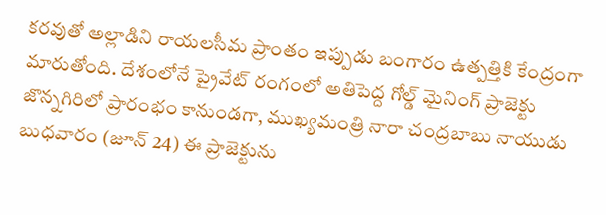కరవుతో అల్లాడిని రాయలసీమ ప్రాంతం ఇప్పుడు బంగారం ఉత్పత్తికి కేంద్రంగా మారుతోంది. దేశంలోనే ప్రైవేట్ రంగంలో అతిపెద్ద గోల్డ్ మైనింగ్ ప్రాజెక్టు జొన్నగిరిలో ప్రారంభం కానుండగా, ముఖ్యమంత్రి నారా చంద్రబాబు నాయుడు బుధవారం (జూన్ 24) ఈ ప్రాజెక్టును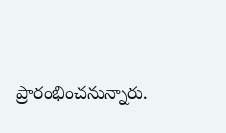ప్రారంభించనున్నారు.